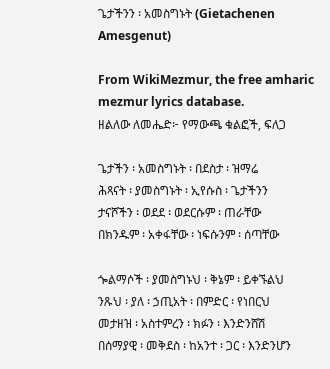ጌታችንን ፡ አመስግኑት (Gietachenen Amesgenut)

From WikiMezmur, the free amharic mezmur lyrics database.
ዘልለው ለመሔድ፦ የማውጫ ቁልፎች, ፍለጋ

ጌታችን ፡ አመስግኑት ፡ በደስታ ፡ ዝማሬ
ሕጻናት ፡ ያመስግኑት ፡ ኢየሱስ ፡ ጌታችንን
ታናሾችን ፡ ወደደ ፡ ወደርሱም ፡ ጠራቸው
በክንዱም ፡ አቀፋቸው ፡ ነፍሱንም ፡ ሰጣቸው

ጐልማሶች ፡ ያመስግኑህ ፡ ቅኔም ፡ ይቀኙልህ
ንጹህ ፡ ያለ ፡ ኃጢአት ፡ በምድር ፡ የነበርህ
መታዘዝ ፡ አስተምረን ፡ ክፉን ፡ እንድንሸሽ
በሰማያዊ ፡ መቅደስ ፡ ከአንተ ፡ ጋር ፡ እንድንሆን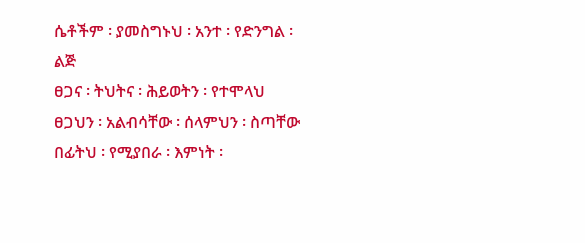ሴቶችም ፡ ያመስግኑህ ፡ አንተ ፡ የድንግል ፡ ልጅ
ፀጋና ፡ ትህትና ፡ ሕይወትን ፡ የተሞላህ
ፀጋህን ፡ አልብሳቸው ፡ ሰላምህን ፡ ስጣቸው
በፊትህ ፡ የሚያበራ ፡ እምነት ፡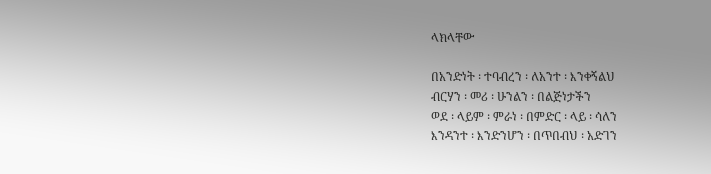ላክላቸው

በአንድነት ፡ ተባብረን ፡ ለአንተ ፡ እንቀኝልህ
ብርሃን ፡ መሪ ፡ ሁንልን ፡ በልጅነታችን
ወደ ፡ ላይም ፡ ምራነ ፡ በምድር ፡ ላይ ፡ ሳለን
እንዳንተ ፡ እንድንሆን ፡ በጥበብህ ፡ አድገን